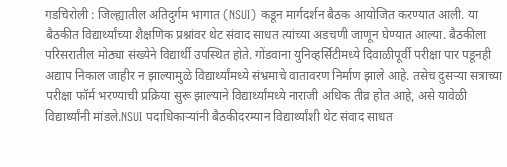गडचिरोली : जिल्ह्यातील अतिदुर्गम भागात (NSUI) कडून मार्गदर्शन बैठक आयोजित करण्यात आली. या बैठकीत विद्यार्थ्यांच्या शैक्षणिक प्रश्नांवर थेट संवाद साधत त्यांच्या अडचणी जाणून घेण्यात आल्या. बैठकीला परिसरातील मोठ्या संख्येने विद्यार्थी उपस्थित होते. गोंडवाना युनिव्हर्सिटीमध्ये दिवाळीपूर्वी परीक्षा पार पडूनही अद्याप निकाल जाहीर न झाल्यामुळे विद्यार्थ्यांमध्ये संभ्रमाचे वातावरण निर्माण झाले आहे. तसेच दुसऱ्या सत्राच्या परीक्षा फॉर्म भरण्याची प्रक्रिया सुरू झाल्याने विद्यार्थ्यांमध्ये नाराजी अधिक तीव्र होत आहे, असे यावेळी विद्यार्थ्यांनी मांडले.NSUI पदाधिकाऱ्यांनी बैठकीदरम्यान विद्यार्थ्यांशी थेट संवाद साधत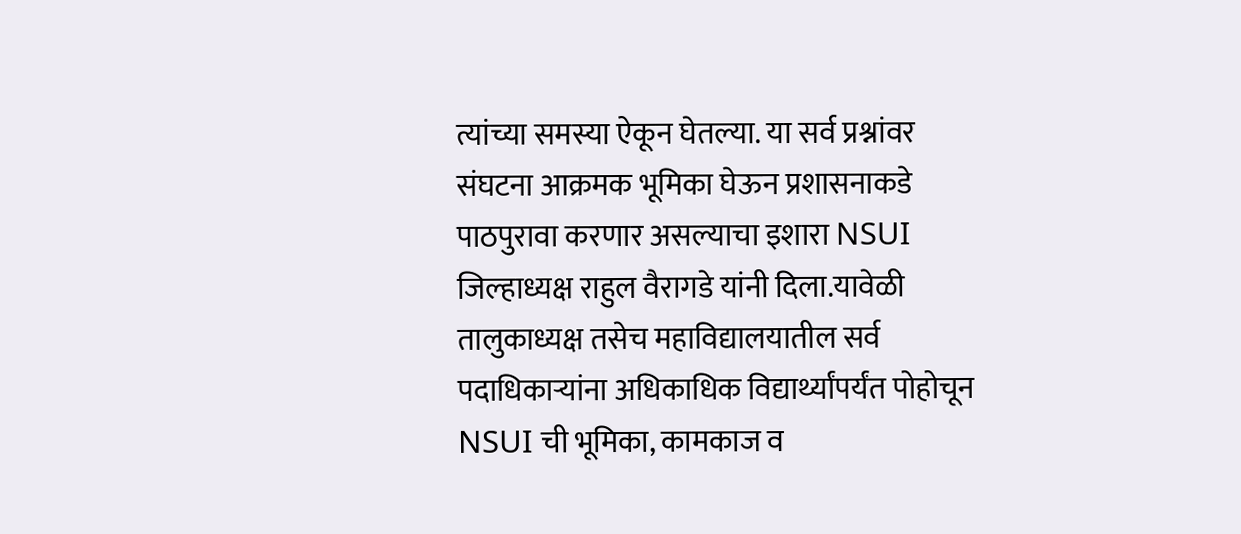त्यांच्या समस्या ऐकून घेतल्या. या सर्व प्रश्नांवर संघटना आक्रमक भूमिका घेऊन प्रशासनाकडे पाठपुरावा करणार असल्याचा इशारा NSUI जिल्हाध्यक्ष राहुल वैरागडे यांनी दिला.यावेळी तालुकाध्यक्ष तसेच महाविद्यालयातील सर्व पदाधिकाऱ्यांना अधिकाधिक विद्यार्थ्यांपर्यंत पोहोचून NSUI ची भूमिका, कामकाज व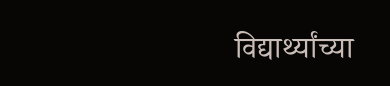विद्यार्थ्यांच्या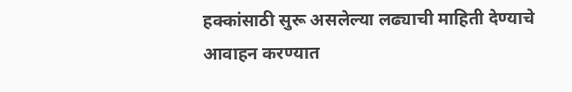हक्कांसाठी सुरू असलेल्या लढ्याची माहिती देण्याचे आवाहन करण्यात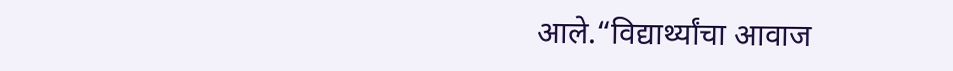आले.“विद्यार्थ्यांचा आवाज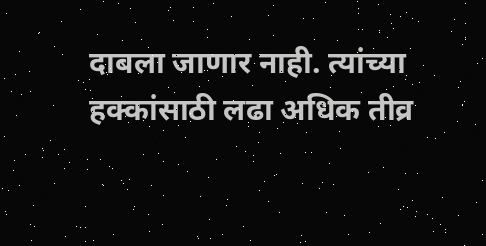दाबला जाणार नाही. त्यांच्या हक्कांसाठी लढा अधिक तीव्र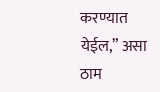करण्यात येईल,” असा ठाम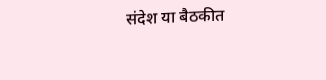संदेश या बैठकीत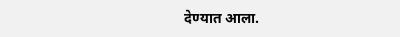देण्यात आला.